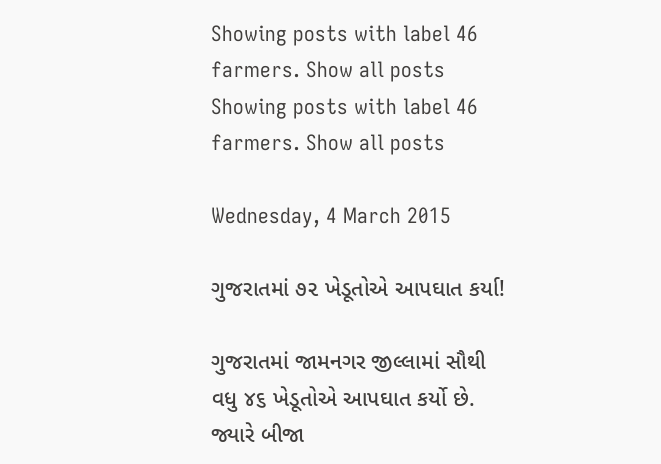Showing posts with label 46 farmers. Show all posts
Showing posts with label 46 farmers. Show all posts

Wednesday, 4 March 2015

ગુજરાતમાં ૭૨ ખેડૂતોએ આપઘાત કર્યા!

ગુજરાતમાં જામનગર જીલ્લામાં સૌથી વધુ ૪૬ ખેડૂતોએ આપઘાત કર્યો છે. જ્યારે બીજા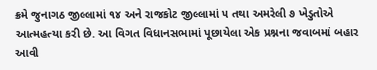ક્રમે જુનાગઠ જીલ્લામાં ૧૪ અને રાજકોટ જીલ્લામાં ૫ તથા અમરેલી ૭ ખેડુતોએ આત્મહત્યા કરી છે. આ વિગત વિધાનસભામાં પૂછાયેલા એક પ્રશ્નના જવાબમાં બહાર આવી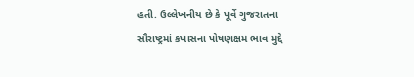હતી. ઉલ્લેખનીય છે કે પૂર્વે ગુજરાતના સૌરાષ્ટ્રમાં કપાસના પોષણક્ષમ ભાવ મુદ્દે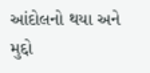આંદોલનો થયા અને મુદ્દો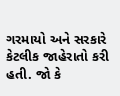ગરમાયો અને સરકારે કેટલીક જાહેરાતો કરી હતી. જો કે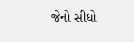જેનો સીધો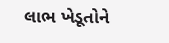લાભ ખેડૂતોને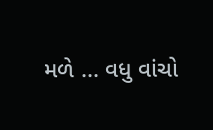મળે ... વધુ વાંચો